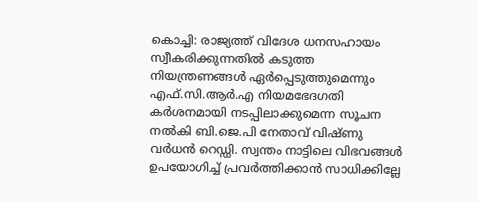കൊച്ചി: രാജ്യത്ത് വിദേശ ധനസഹായം സ്വീകരിക്കുന്നതിൽ കടുത്ത നിയന്ത്രണങ്ങൾ ഏർപ്പെടുത്തുമെന്നും എഫ്.സി.ആർ.എ നിയമഭേദഗതി കർശനമായി നടപ്പിലാക്കുമെന്ന സൂചന നൽകി ബി.ജെ.പി നേതാവ് വിഷ്ണു വർധൻ റെഡ്ഡി. സ്വന്തം നാട്ടിലെ വിഭവങ്ങൾ ഉപയോഗിച്ച് പ്രവർത്തിക്കാൻ സാധിക്കില്ലേ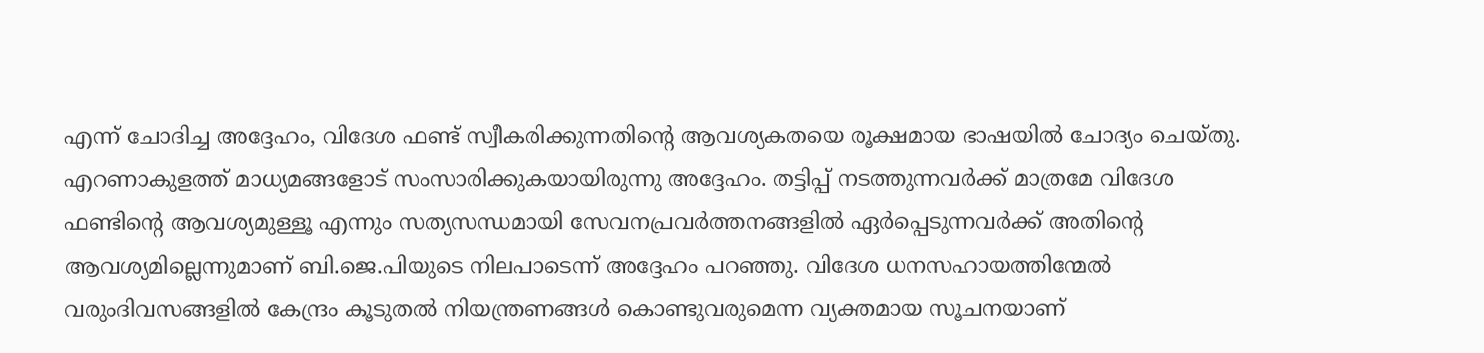എന്ന് ചോദിച്ച അദ്ദേഹം, വിദേശ ഫണ്ട് സ്വീകരിക്കുന്നതിന്റെ ആവശ്യകതയെ രൂക്ഷമായ ഭാഷയിൽ ചോദ്യം ചെയ്തു. എറണാകുളത്ത് മാധ്യമങ്ങളോട് സംസാരിക്കുകയായിരുന്നു അദ്ദേഹം. തട്ടിപ്പ് നടത്തുന്നവർക്ക് മാത്രമേ വിദേശ ഫണ്ടിന്റെ ആവശ്യമുള്ളൂ എന്നും സത്യസന്ധമായി സേവനപ്രവർത്തനങ്ങളിൽ ഏർപ്പെടുന്നവർക്ക് അതിന്റെ ആവശ്യമില്ലെന്നുമാണ് ബി.ജെ.പിയുടെ നിലപാടെന്ന് അദ്ദേഹം പറഞ്ഞു. വിദേശ ധനസഹായത്തിന്മേൽ വരുംദിവസങ്ങളിൽ കേന്ദ്രം കൂടുതൽ നിയന്ത്രണങ്ങൾ കൊണ്ടുവരുമെന്ന വ്യക്തമായ സൂചനയാണ്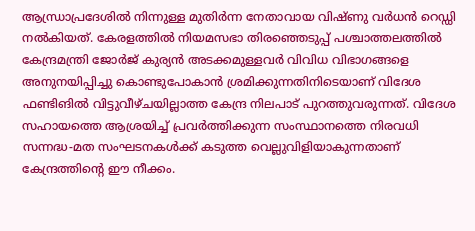ആന്ധ്രാപ്രദേശിൽ നിന്നുള്ള മുതിർന്ന നേതാവായ വിഷ്ണു വർധൻ റെഡ്ഡി നൽകിയത്. കേരളത്തിൽ നിയമസഭാ തിരഞ്ഞെടുപ്പ് പശ്ചാത്തലത്തിൽ കേന്ദ്രമന്ത്രി ജോർജ് കുര്യൻ അടക്കമുള്ളവർ വിവിധ വിഭാഗങ്ങളെ അനുനയിപ്പിച്ചു കൊണ്ടുപോകാൻ ശ്രമിക്കുന്നതിനിടെയാണ് വിദേശ ഫണ്ടിങിൽ വിട്ടുവീഴ്ചയില്ലാത്ത കേന്ദ്ര നിലപാട് പുറത്തുവരുന്നത്. വിദേശ സഹായത്തെ ആശ്രയിച്ച് പ്രവർത്തിക്കുന്ന സംസ്ഥാനത്തെ നിരവധി സന്നദ്ധ-മത സംഘടനകൾക്ക് കടുത്ത വെല്ലുവിളിയാകുന്നതാണ് കേന്ദ്രത്തിന്റെ ഈ നീക്കം.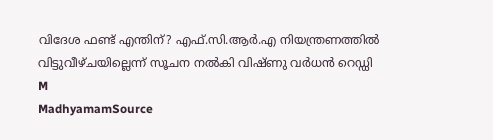വിദേശ ഫണ്ട് എന്തിന്? എഫ്.സി.ആർ.എ നിയന്ത്രണത്തിൽ വിട്ടുവീഴ്ചയില്ലെന്ന് സൂചന നൽകി വിഷ്ണു വർധൻ റെഡ്ഡി
M
MadhyamamSource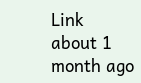Link
about 1 month ago